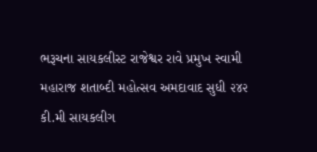ભરૂચના સાયકલીસ્ટ રાજેશ્વર રાવે પ્રમુખ સ્વામી મહારાજ શતાબ્દી મહોત્સવ અમદાવાદ સુધી ૨૪૨ કી.મી સાયકલીગ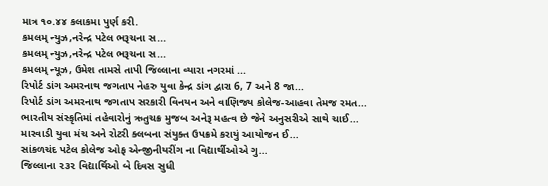માત્ર ૧૦.૪૪ કલાકમા પુર્ણ કરી.
કમલમ્ ન્યુઝ,નરેન્દ્ર પટેલ ભરૂચના સ...
કમલમ્ ન્યુઝ,નરેન્દ્ર પટેલ ભરૂચના સ...
કમલમ્ ન્યૂઝ, ઉમેશ તામસે તાપી જિલ્લાના વ્યારા નગરમાં ...
રિપોર્ટ ડાંગ અમરનાથ જગતાપ નેહરુ યુવા કેન્દ્ર ડાંગ દ્વારા 6, 7 અને 8 જા...
રિપોર્ટ ડાંગ અમરનાથ જગતાપ સરકારી વિનયન અને વાણિજ્ય કોલેજ-આહવા તેમજ રમત...
ભારતીય સંસ્કૃતિમાં તહેવારોનું ઋતુચક્ર મુજબ અનેરૂ મહત્વ છે જેને અનુસરીએ સાથે ચાઈ...
મારવાડી યુવા મંચ અને રોટરી ક્લબના સંયુક્ત ઉપક્રમે કરાયું આયોજન ઈ...
સાંકળચંદ પટેલ કોલેજ ઓફ એન્જીનીયરીંગ ના વિદ્યાર્થીઓએ ગુ...
જિલ્લાના ૨૩૨ વિદ્યાર્થિઓ બે દિવસ સુધી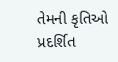તેમની કૃતિઓ પ્રદર્શિત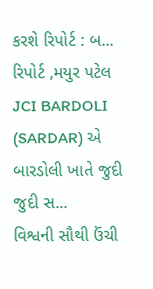કરશે રિપોર્ટ : બ...
રિપોર્ટ ,મયુર પટેલ JCI BARDOLI (SARDAR) એ બારડોલી ખાતે જુદી જુદી સ...
વિશ્વની સૌથી ઉંચી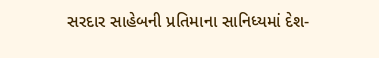સરદાર સાહેબની પ્રતિમાના સાનિધ્યમાં દેશ-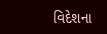વિદેશના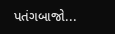પતંગબાજો...